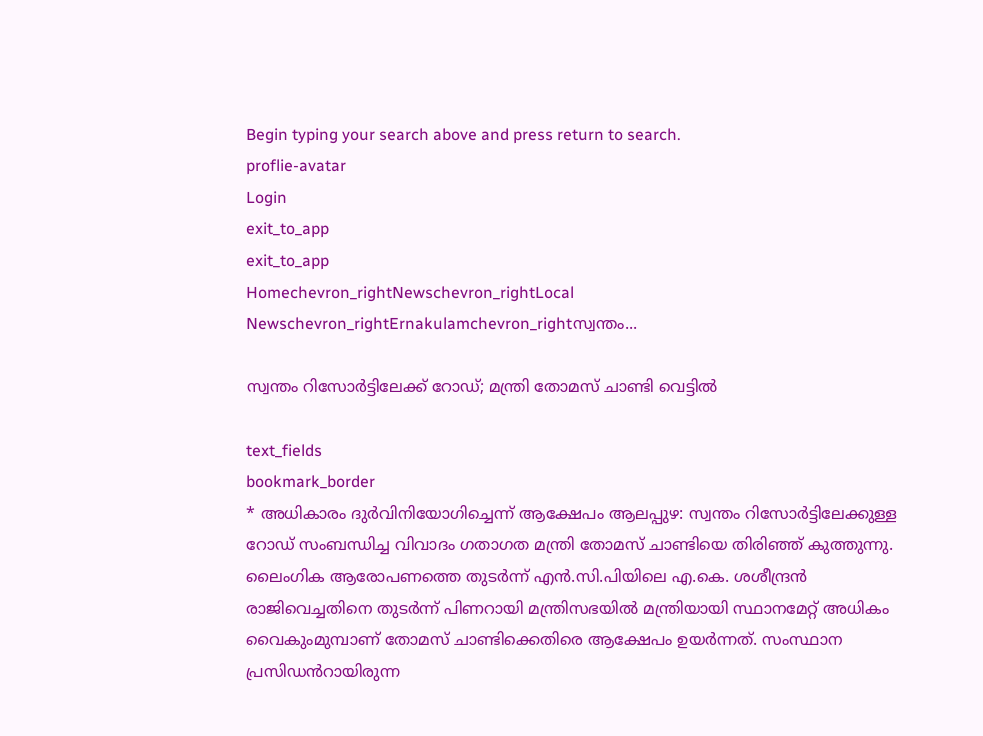Begin typing your search above and press return to search.
proflie-avatar
Login
exit_to_app
exit_to_app
Homechevron_rightNewschevron_rightLocal Newschevron_rightErnakulamchevron_rightസ്വന്തം...

സ്വന്തം റിസോർട്ടിലേക്ക് റോഡ്; മന്ത്രി തോമസ് ചാണ്ടി വെട്ടിൽ

text_fields
bookmark_border
* അധികാരം ദുർവിനിയോഗിച്ചെന്ന് ആക്ഷേപം ആലപ്പുഴ: സ്വന്തം റിസോർട്ടിലേക്കുള്ള റോഡ് സംബന്ധിച്ച വിവാദം ഗതാഗത മന്ത്രി തോമസ് ചാണ്ടിയെ തിരിഞ്ഞ് കുത്തുന്നു. ലൈംഗിക ആരോപണത്തെ തുടർന്ന് എൻ.സി.പിയിലെ എ.കെ. ശശീന്ദ്രൻ രാജിവെച്ചതിനെ തുടർന്ന് പിണറായി മന്ത്രിസഭയിൽ മന്ത്രിയായി സ്ഥാനമേറ്റ് അധികം വൈകുംമുമ്പാണ് തോമസ് ചാണ്ടിക്കെതിരെ ആക്ഷേപം ഉയർന്നത്. സംസ്ഥാന പ്രസിഡൻറായിരുന്ന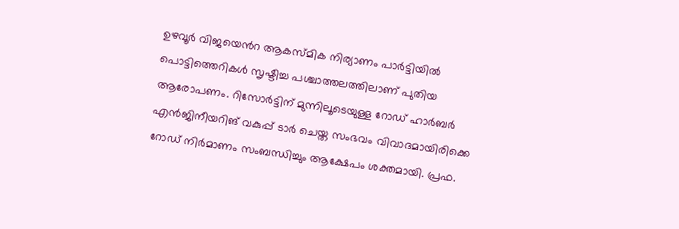ഉഴവൂർ വിജയെൻറ ആകസ്മിക നിര്യാണം പാർട്ടിയിൽ പൊട്ടിത്തെറികൾ സൃഷ്ടിച്ച പശ്ചാത്തലത്തിലാണ് പുതിയ ആരോപണം. റിസോർട്ടിന് മുന്നിലൂടെയുള്ള റോഡ് ഹാര്‍ബര്‍ എൻജിനീയറിങ് വകുപ്പ് ടാർ ചെയ്ത സംഭവം വിവാദമായിരിക്കെ റോഡ് നിർമാണം സംബന്ധിച്ചും ആക്ഷേപം ശക്തമായി. പ്രഫ.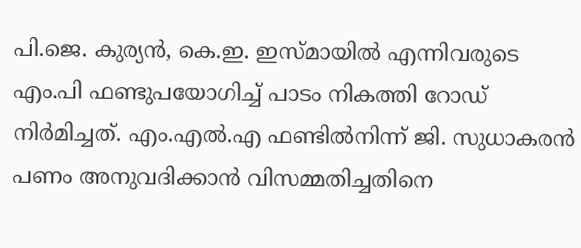പി.ജെ. കുര്യൻ, കെ.ഇ. ഇസ്മായിൽ എന്നിവരുടെ എം.പി ഫണ്ടുപയോഗിച്ച് പാടം നികത്തി റോഡ് നിര്‍മിച്ചത്. എം.എൽ.എ ഫണ്ടിൽനിന്ന് ജി. സുധാകരൻ പണം അനുവദിക്കാൻ വിസമ്മതിച്ചതിനെ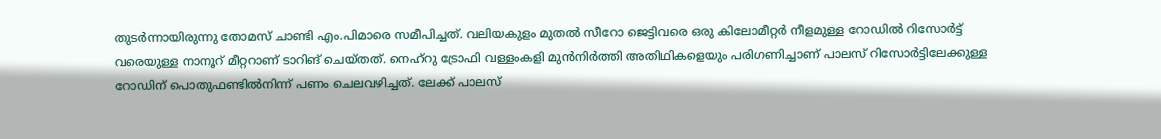തുടർന്നായിരുന്നു തോമസ് ചാണ്ടി എം.പിമാരെ സമീപിച്ചത്. വലിയകുളം മുതല്‍ സീറോ ജെട്ടിവരെ ഒരു കിലോമീറ്റര്‍ നീളമുള്ള റോഡിൽ റിസോര്‍ട്ട് വരെയുള്ള നാനൂറ് മീറ്ററാണ് ടാറിങ് ചെയ്തത്. നെഹ്റു ട്രോഫി വള്ളംകളി മുൻനിർത്തി അതിഥികളെയും പരിഗണിച്ചാണ് പാലസ് റിസോർട്ടിലേക്കുള്ള റോഡിന് പൊതുഫണ്ടിൽനിന്ന് പണം ചെലവഴിച്ചത്. ലേക്ക് പാലസ്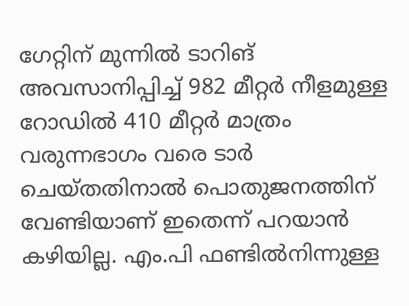ഗേറ്റിന് മുന്നില്‍ ടാറിങ് അവസാനിപ്പിച്ച് 982 മീറ്റർ നീളമുള്ള റോഡിൽ 410 മീറ്റര്‍ മാത്രം വരുന്നഭാഗം വരെ ടാർ ചെയ്തതിനാൽ പൊതുജനത്തിന് വേണ്ടിയാണ് ഇതെന്ന് പറയാൻ കഴിയില്ല. എം.പി ഫണ്ടിൽനിന്നുള്ള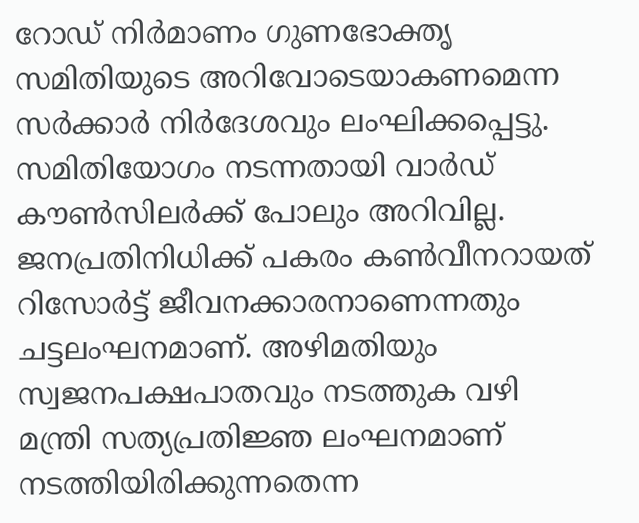റോഡ് നിർമാണം ഗുണഭോക്തൃ സമിതിയുടെ അറിവോടെയാകണമെന്ന സർക്കാർ നിർദേശവും ലംഘിക്കപ്പെട്ടു. സമിതിയോഗം നടന്നതായി വാർഡ് കൗൺസിലർക്ക് പോലും അറിവില്ല. ജനപ്രതിനിധിക്ക് പകരം കൺവീനറായത് റിസോർട്ട് ജീവനക്കാരനാണെന്നതും ചട്ടലംഘനമാണ്. അഴിമതിയും സ്വജനപക്ഷപാതവും നടത്തുക വഴി മന്ത്രി സത്യപ്രതിജ്ഞ ലംഘനമാണ് നടത്തിയിരിക്കുന്നതെന്ന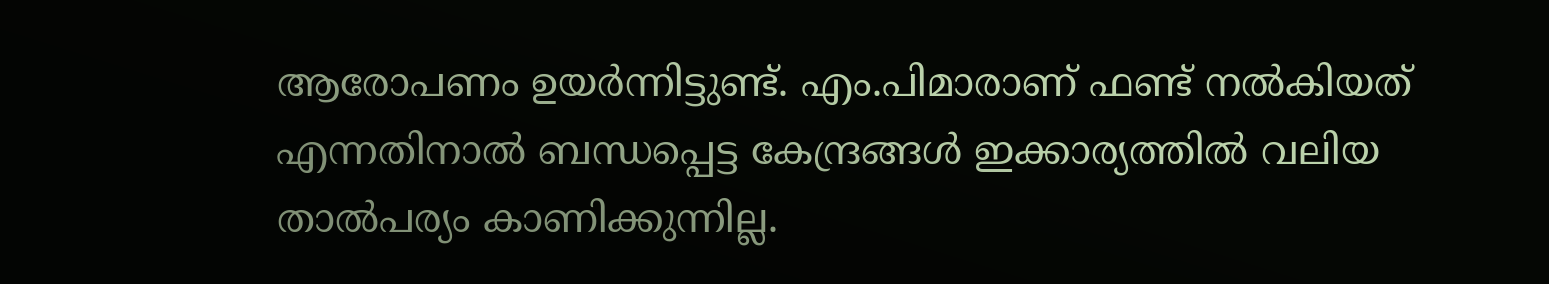ആരോപണം ഉയർന്നിട്ടുണ്ട്. എം.പിമാരാണ് ഫണ്ട് നൽകിയത് എന്നതിനാൽ ബന്ധപ്പെട്ട കേന്ദ്രങ്ങൾ ഇക്കാര്യത്തിൽ വലിയ താൽപര്യം കാണിക്കുന്നില്ല.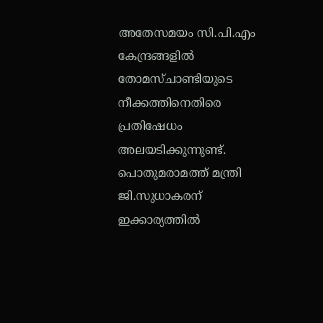അതേസമയം സി.പി.എം കേന്ദ്രങ്ങളിൽ തോമസ്ചാണ്ടിയുടെ നീക്കത്തിനെതിരെ പ്രതിഷേധം അലയടിക്കുന്നുണ്ട്. പൊതുമരാമത്ത് മന്ത്രി ജി.സുധാകരന് ഇക്കാര്യത്തിൽ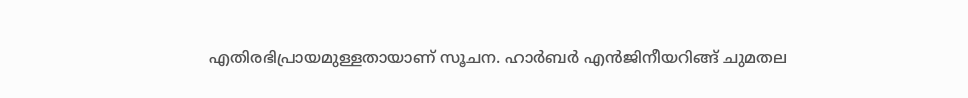എതിരഭിപ്രായമുള്ളതായാണ് സൂചന. ഹാർബർ എൻജിനീയറിങ്ങ് ചുമതല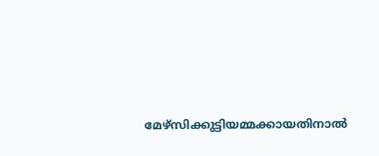മേഴ്സിക്കുട്ടിയമ്മക്കായതിനാൽ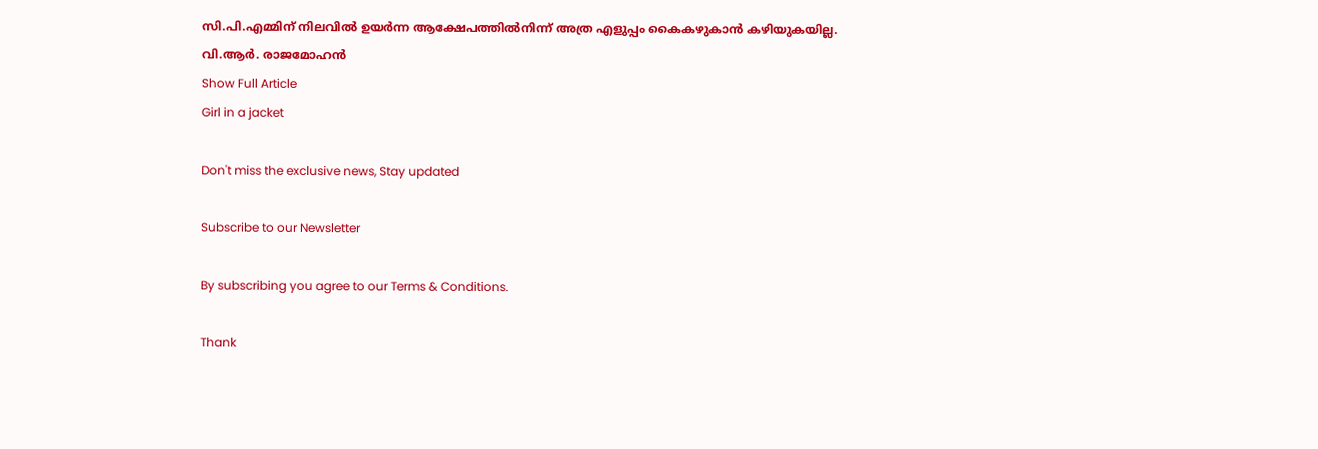സി.പി.എമ്മിന് നിലവിൽ ഉയർന്ന ആക്ഷേപത്തിൽനിന്ന് അത്ര എളുപ്പം കൈകഴുകാൻ കഴിയുകയില്ല. വി.ആർ. രാജമോഹൻ
Show Full Article
Girl in a jacket

Don't miss the exclusive news, Stay updated

Subscribe to our Newsletter

By subscribing you agree to our Terms & Conditions.

Thank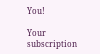You!

Your subscription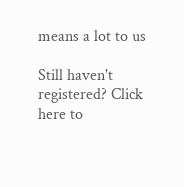means a lot to us

Still haven't registered? Click here to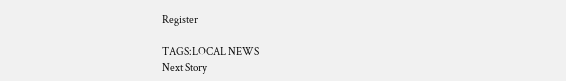Register

TAGS:LOCAL NEWS
Next Story